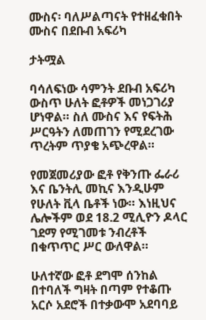ሙስና፡ ባለሥልጣናት የተዘፈቁበት ሙስና በደቡብ አፍሪካ

ታትሟል

ባሳለፍነው ሳምንት ደቡብ አፍሪካ ውስጥ ሁለት ፎቶዎች መነጋገሪያ ሆነዋል። ስለ ሙስና እና የፍትሕ ሥርዓትን ለመጠገን የሚደረገው ጥረትም ጥያቄ አጭረዋል።

የመጀመሪያው ፎቶ የቅንጡ ፌራሪ እና ቤንትሊ መኪና እንዲሁም የሁለት ቪላ ቤቶች ነው። እነዚህና ሌሎችም ወደ 18.2 ሚሊዮን ዶላር ገደማ የሚገመቱ ንብረቶች በቁጥጥር ሥር ውለዋል።

ሁለተኛው ፎቶ ደግሞ ሰንከል በተባለች ግዛት በጣም የተቆጡ አርሶ አደሮች በተቃውሞ አደባባይ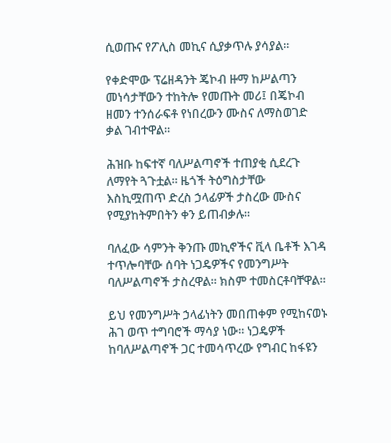ሲወጡና የፖሊስ መኪና ሲያቃጥሉ ያሳያል።

የቀድሞው ፕሬዘዳንት ጄኮብ ዙማ ከሥልጣን መነሳታቸውን ተከትሎ የመጡት መሪ፤ በጄኮብ ዘመን ተንሰራፍቶ የነበረውን ሙስና ለማስወገድ ቃል ገብተዋል።

ሕዝቡ ከፍተኛ ባለሥልጣኖች ተጠያቂ ሲደረጉ ለማየት ጓጉቷል። ዜጎች ትዕግስታቸው እስኪሟጠጥ ድረስ ኃላፊዎች ታስረው ሙስና የሚያከትምበትን ቀን ይጠብቃሉ።

ባለፈው ሳምንት ቅንጡ መኪኖችና ቪላ ቤቶች እገዳ ተጥሎባቸው ሰባት ነጋዴዎችና የመንግሥት ባለሥልጣኖች ታስረዋል። ክስም ተመስርቶባቸዋል።

ይህ የመንግሥት ኃላፊነትን መበጠቀም የሚከናወኑ ሕገ ወጥ ተግባሮች ማሳያ ነው። ነጋዴዎች ከባለሥልጣኖች ጋር ተመሳጥረው የግብር ከፋዩን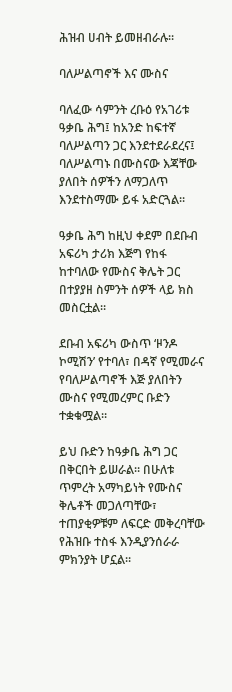ሕዝብ ሀብት ይመዘብራሉ።

ባለሥልጣኖች እና ሙስና

ባለፈው ሳምንት ረቡዕ የአገሪቱ ዓቃቤ ሕግ፤ ከአንድ ከፍተኛ ባለሥልጣን ጋር እንደተደራደረና፤ ባለሥልጣኑ በሙስናው እጃቸው ያለበት ሰዎችን ለማጋለጥ እንደተስማሙ ይፋ አድርጓል።

ዓቃቤ ሕግ ከዚህ ቀደም በደቡብ አፍሪካ ታሪክ እጅግ የከፋ ከተባለው የሙስና ቅሌት ጋር በተያያዘ ስምንት ሰዎች ላይ ክስ መስርቷል።

ደቡብ አፍሪካ ውስጥ ‘ዞንዶ ኮሚሽን’ የተባለ፣ በዳኛ የሚመራና የባለሥልጣኖች እጅ ያለበትን ሙስና የሚመረምር ቡድን ተቋቁሟል።

ይህ ቡድን ከዓቃቤ ሕግ ጋር በቅርበት ይሠራል። በሁለቱ ጥምረት አማካይነት የሙስና ቅሌቶች መጋለጣቸው፣ ተጠያቂዎቹም ለፍርድ መቅረባቸው የሕዝቡ ተስፋ እንዲያንሰራራ ምክንያት ሆኗል።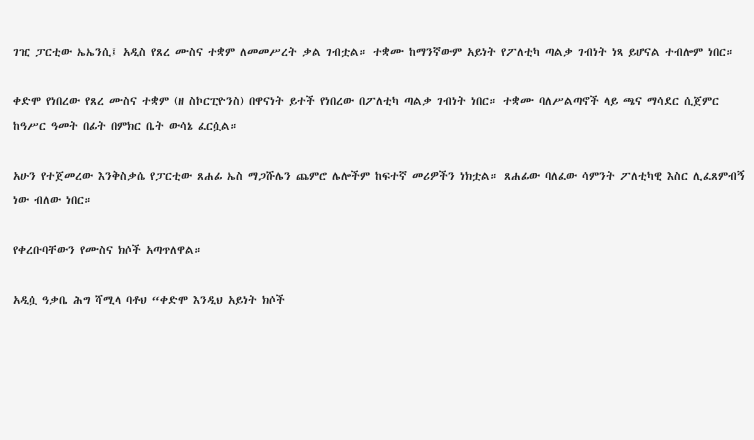ገዢ ፓርቲው ኤኤንሲ፤ አዲስ የጸረ ሙስና ተቋም ለመመሥረት ቃል ገብቷል። ተቋሙ ከማንኛውም አይነት የፖለቲካ ጣልቃ ገብነት ነጻ ይሆናል ተብሎም ነበር።

ቀድሞ የነበረው የጸረ ሙስና ተቋም (ዘ ስኮርፒዮንስ) በዋናነት ይተች የነበረው በፖለቲካ ጣልቃ ገብነት ነበር። ተቋሙ ባለሥልጣኖች ላይ ጫና ማሳደር ሲጀምር ከዓሥር ዓመት በፊት በምክር ቤት ውሳኔ ፈርሷል።

አሁን የተጀመረው እንቅስቃሴ የፓርቲው ጸሐፊ ኤስ ማጋሹሌን ጨምሮ ሌሎችም ከፍተኛ መሪዎችን ነክቷል። ጸሐፊው ባለፈው ሳምንት ፖለቲካዊ እስር ሊፈጸምብኝ ነው ብለው ነበር።

የቀረቡባቸውን የሙስና ክሶች አጣጥለዋል።

አዲሷ ዓቃቤ ሕግ ሻሚላ ባቶህ “ቀድሞ እንዲህ አይነት ክሶች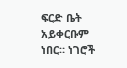ፍርድ ቤት አይቀርቡም ነበር። ነገሮች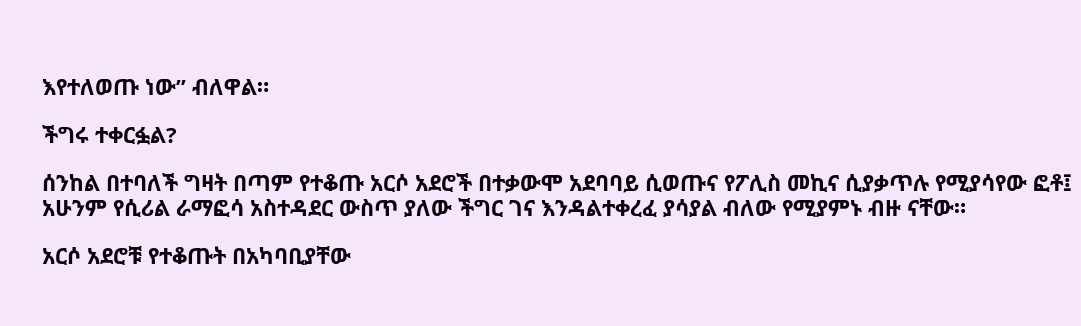እየተለወጡ ነው” ብለዋል።

ችግሩ ተቀርፏል?

ሰንከል በተባለች ግዛት በጣም የተቆጡ አርሶ አደሮች በተቃውሞ አደባባይ ሲወጡና የፖሊስ መኪና ሲያቃጥሉ የሚያሳየው ፎቶ፤ አሁንም የሲሪል ራማፎሳ አስተዳደር ውስጥ ያለው ችግር ገና እንዳልተቀረፈ ያሳያል ብለው የሚያምኑ ብዙ ናቸው።

አርሶ አደሮቹ የተቆጡት በአካባቢያቸው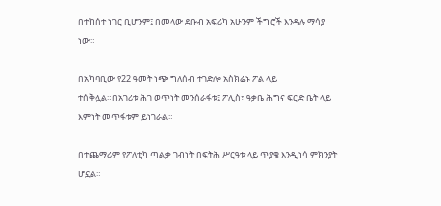በተከሰተ ነገር ቢሆንም፤ በመላው ደቡብ አፍሪካ አሁንም ችግሮች እንዳሉ ማሳያ ነው።

በአካባቢው የ22 ዓመት ነጭ ግለሰብ ተገድሎ አስክሬኑ ፖል ላይ ተሰቅሏል።በአገሪቱ ሕገ ወጥነት መንሰራፋቱ፤ ፖሊስ፣ ዓቃቤ ሕግና ፍርድ ቤት ላይ እምነት መጥፋቱም ይነገራል።

በተጨማሪም የፖለቲካ ጣልቃ ገብነት በፍትሕ ሥርዓቱ ላይ ጥያቄ እንዲነሳ ምክንያት ሆኗል።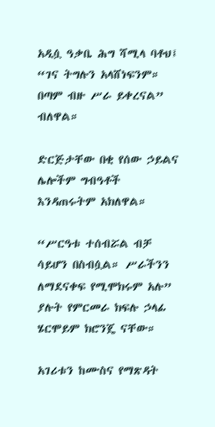አዲሷ ዓቃቤ ሕግ ሻሚላ ባቶህ፤ “ገና ትግሉን አላሸነፍንም። በጣም ብዙ ሥራ ይቀረናል” ብለዋል።

ድርጅታቸው በቂ የሰው ኃይልና ሌሎችም ግብዓቶች እንዳጠሩትም አክለዋል።

“ሥርዓቱ ተሰብሯል ብቻ ሳይሆን በስብሷል። ሥራችንን ለማደናቀፍ የሚሞክሩም አሉ” ያሉት የምርመራ ክፍሉ ኃላፊ ሄርሞይም ክሮንጄ ናቸው።

አገሪቱን ከሙስና የማጽዳት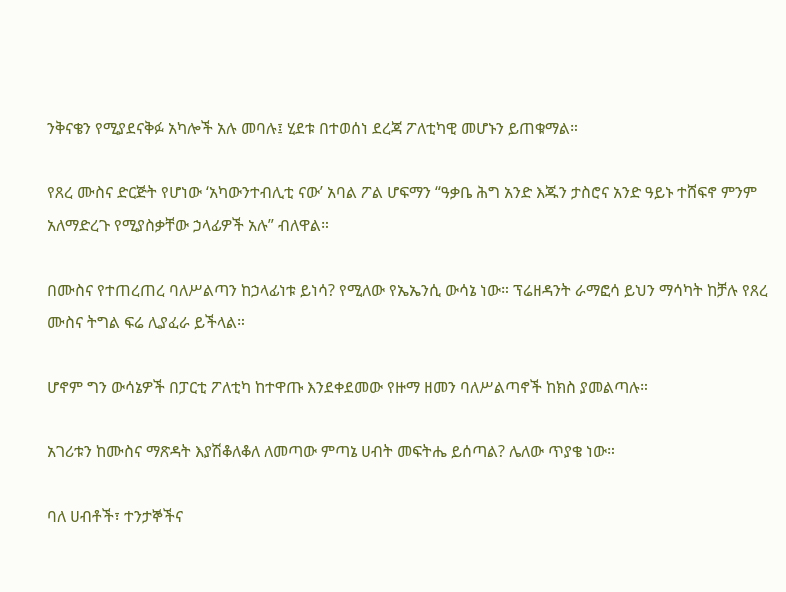ንቅናቄን የሚያደናቅፉ አካሎች አሉ መባሉ፤ ሂደቱ በተወሰነ ደረጃ ፖለቲካዊ መሆኑን ይጠቁማል።

የጸረ ሙስና ድርጅት የሆነው ‘አካውንተብሊቲ ናው’ አባል ፖል ሆፍማን “ዓቃቤ ሕግ አንድ እጁን ታስሮና አንድ ዓይኑ ተሸፍኖ ምንም አለማድረጉ የሚያስቃቸው ኃላፊዎች አሉ” ብለዋል።

በሙስና የተጠረጠረ ባለሥልጣን ከኃላፊነቱ ይነሳ? የሚለው የኤኤንሲ ውሳኔ ነው። ፕሬዘዳንት ራማፎሳ ይህን ማሳካት ከቻሉ የጸረ ሙስና ትግል ፍሬ ሊያፈራ ይችላል።

ሆኖም ግን ውሳኔዎች በፓርቲ ፖለቲካ ከተዋጡ እንደቀደመው የዙማ ዘመን ባለሥልጣኖች ከክስ ያመልጣሉ።

አገሪቱን ከሙስና ማጽዳት እያሽቆለቆለ ለመጣው ምጣኔ ሀብት መፍትሔ ይሰጣል? ሌለው ጥያቄ ነው።

ባለ ሀብቶች፣ ተንታኞችና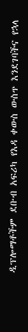ዲፕሎማቶችም ደቡብ አፍሪካ የእዳ ቀውስ ውስጥ እንደገባችና የኋላ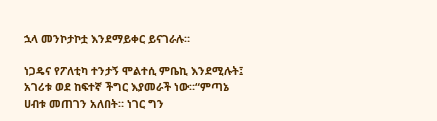ኋላ መንኮታኮቷ እንደማይቀር ይናገራሉ።

ነጋዴና የፖለቲካ ተንታኝ ሞልተሲ ምቤኪ እንደሚሉት፤ አገሪቱ ወደ ከፍተኛ ችግር እያመራች ነው።“ምጣኔ ሀብቱ መጠገን አለበት። ነገር ግን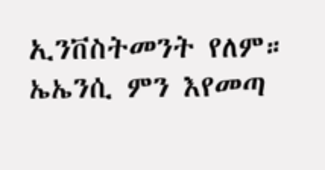ኢንቨስትመንት የለም። ኤኤንሲ ምን እየመጣ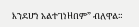እንደሆነ አልተገነዘበም” ብለዋል።